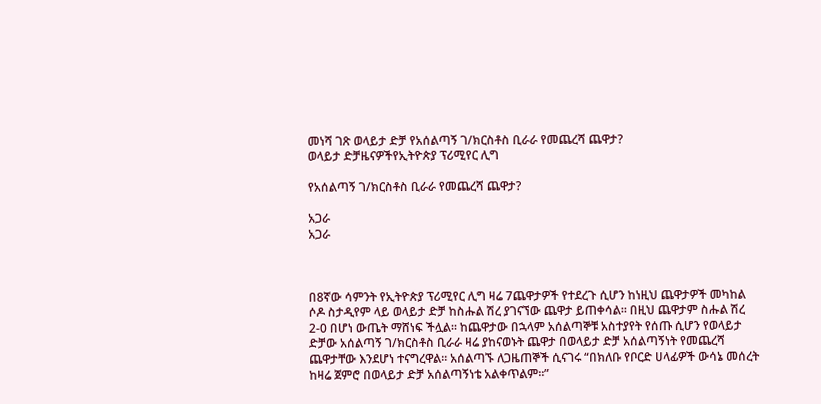መነሻ ገጽ ወላይታ ድቻ የአሰልጣኝ ገ/ክርስቶስ ቢራራ የመጨረሻ ጨዋታ?
ወላይታ ድቻዜናዎችየኢትዮጵያ ፕሪሚየር ሊግ

የአሰልጣኝ ገ/ክርስቶስ ቢራራ የመጨረሻ ጨዋታ?

አጋራ
አጋራ



በ8ኛው ሳምንት የኢትዮጵያ ፕሪሚየር ሊግ ዛሬ 7ጨዋታዎች የተደረጉ ሲሆን ከነዚህ ጨዋታዎች መካከል ሶዶ ስታዲየም ላይ ወላይታ ድቻ ከስሑል ሽረ ያገናኘው ጨዋታ ይጠቀሳል። በዚህ ጨዋታም ስሑል ሽረ 2-0 በሆነ ውጤት ማሸነፍ ችሏል። ከጨዋታው በኋላም አሰልጣኞቹ አስተያየት የሰጡ ሲሆን የወላይታ ድቻው አሰልጣኝ ገ/ክርስቶስ ቢራራ ዛሬ ያከናወኑት ጨዋታ በወላይታ ድቻ አሰልጣኝነት የመጨረሻ ጨዋታቸው እንደሆነ ተናግረዋል። አሰልጣኙ ለጋዜጠኞች ሲናገሩ “በክለቡ የቦርድ ሀላፊዎች ውሳኔ መሰረት ከዛሬ ጀምሮ በወላይታ ድቻ አሰልጣኝነቴ አልቀጥልም።”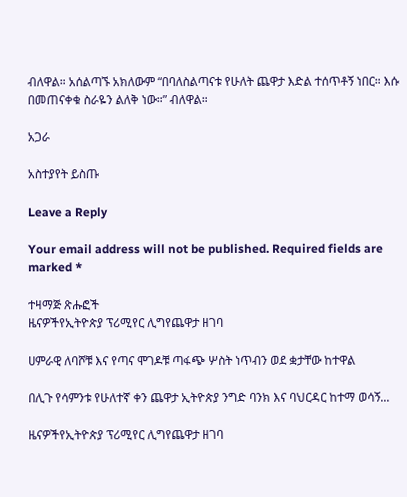ብለዋል። አሰልጣኙ አክለውም “በባለስልጣናቱ የሁለት ጨዋታ እድል ተሰጥቶኝ ነበር። እሱ በመጠናቀቁ ስራዬን ልለቅ ነው።” ብለዋል።

አጋራ

አስተያየት ይስጡ

Leave a Reply

Your email address will not be published. Required fields are marked *

ተዛማጅ ጽሑፎች
ዜናዎችየኢትዮጵያ ፕሪሚየር ሊግየጨዋታ ዘገባ

ሀምራዊ ለባሾቹ እና የጣና ሞገዶቹ ጣፋጭ ሦስት ነጥብን ወደ ቋታቸው ከተዋል

በሊጉ የሳምንቱ የሁለተኛ ቀን ጨዋታ ኢትዮጵያ ንግድ ባንክ እና ባህርዳር ከተማ ወሳኝ...

ዜናዎችየኢትዮጵያ ፕሪሚየር ሊግየጨዋታ ዘገባ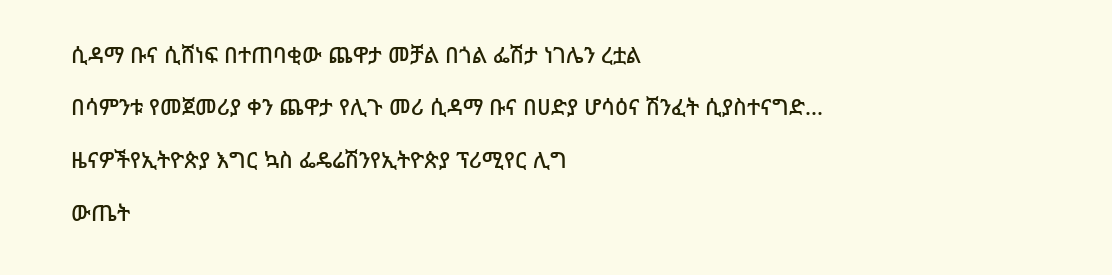ሲዳማ ቡና ሲሸነፍ በተጠባቂው ጨዋታ መቻል በጎል ፌሽታ ነገሌን ረቷል

በሳምንቱ የመጀመሪያ ቀን ጨዋታ የሊጉ መሪ ሲዳማ ቡና በሀድያ ሆሳዕና ሽንፈት ሲያስተናግድ...

ዜናዎችየኢትዮጵያ እግር ኳስ ፌዴሬሽንየኢትዮጵያ ፕሪሚየር ሊግ

ውጤት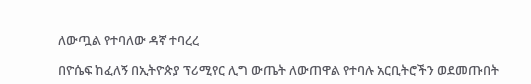ለውጧል የተባለው ዳኛ ተባረረ

በዮሴፍ ከፈለኝ በኢትዮጵያ ፕሪሚየር ሊግ ውጤት ለውጠዋል የተባሉ አርቢትሮችን ወደመጡበት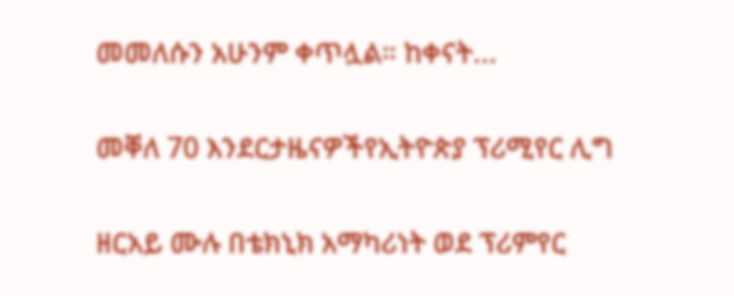መመለሱን አሁንም ቀጥሏል። ከቀናት...

መቐለ 70 እንደርታዜናዎችየኢትዮጵያ ፕሪሚየር ሊግ

ዘርአይ ሙሉ በቴክኒክ አማካሪነት ወደ ፕሪምየር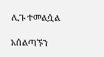ሊጉ ተመልሷል

አሰልጣኙን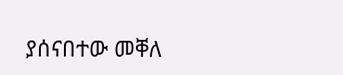ያሰናበተው መቐለ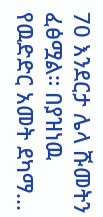70 እንደርታ ሌላ ሹመትን ፈፅሟል። በያዝነዉ የዉድድር አመት ደካማ...